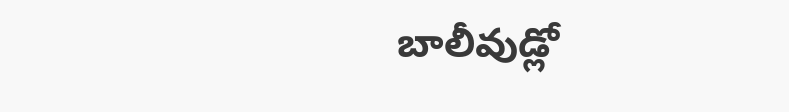బాలీవుడ్లో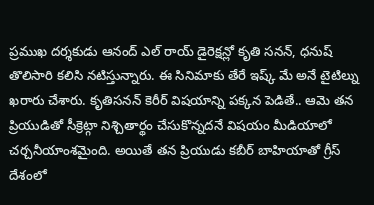ప్రముఖ దర్శకుడు ఆనంద్ ఎల్ రాయ్ డైరెక్షన్లో కృతి సనన్, ధనుష్ తొలిసారి కలిసి నటిస్తున్నారు. ఈ సినిమాకు తేరే ఇష్క్ మే అనే టైటిల్ను ఖరారు చేశారు. కృతిసనన్ కెరీర్ విషయాన్ని పక్కన పెడితే.. ఆమె తన ప్రియుడితో సీక్రెట్గా నిశ్చితార్థం చేసుకొన్నదనే విషయం మీడియాలో చర్చనీయాంశమైంది. అయితే తన ప్రియుడు కబీర్ బాహియాతో గ్రీస్ దేశంలో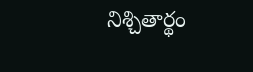నిశ్చితార్థం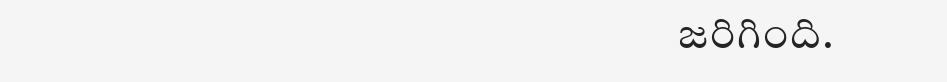జరిగింది.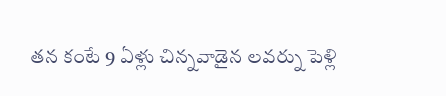తన కంటే 9 ఏళ్లు చిన్నవాడైన లవర్ను పెళ్లి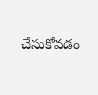చేసుకోవడం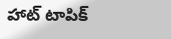హాట్ టాపిక్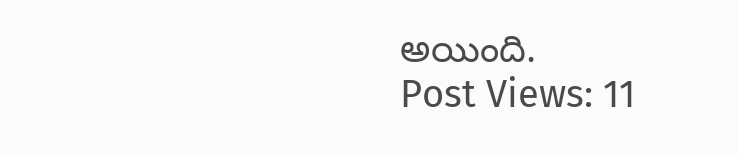అయింది.
Post Views: 11